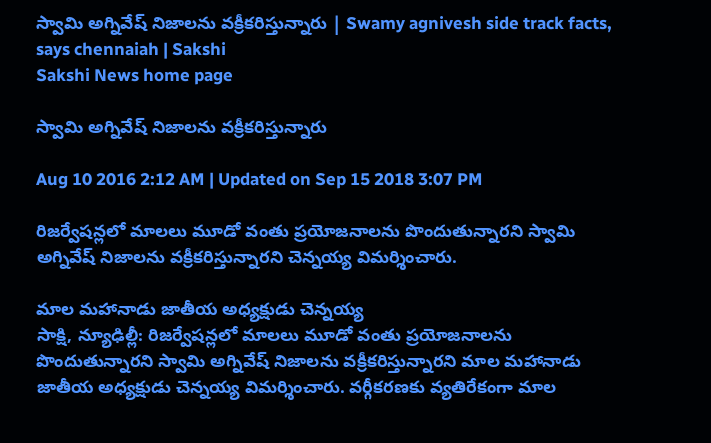స్వామి అగ్నివేష్ నిజాలను వక్రీకరిస్తున్నారు | Swamy agnivesh side track facts, says chennaiah | Sakshi
Sakshi News home page

స్వామి అగ్నివేష్ నిజాలను వక్రీకరిస్తున్నారు

Aug 10 2016 2:12 AM | Updated on Sep 15 2018 3:07 PM

రిజర్వేషన్లలో మాలలు మూడో వంతు ప్రయోజనాలను పొందుతున్నారని స్వామి అగ్నివేష్ నిజాలను వక్రీకరిస్తున్నారని చెన్నయ్య విమర్శించారు.

మాల మహానాడు జాతీయ అధ్యక్షుడు చెన్నయ్య
సాక్షి, న్యూఢిల్లీ: రిజర్వేషన్లలో మాలలు మూడో వంతు ప్రయోజనాలను పొందుతున్నారని స్వామి అగ్నివేష్ నిజాలను వక్రీకరిస్తున్నారని మాల మహానాడు జాతీయ అధ్యక్షుడు చెన్నయ్య విమర్శించారు. వర్గీకరణకు వ్యతిరేకంగా మాల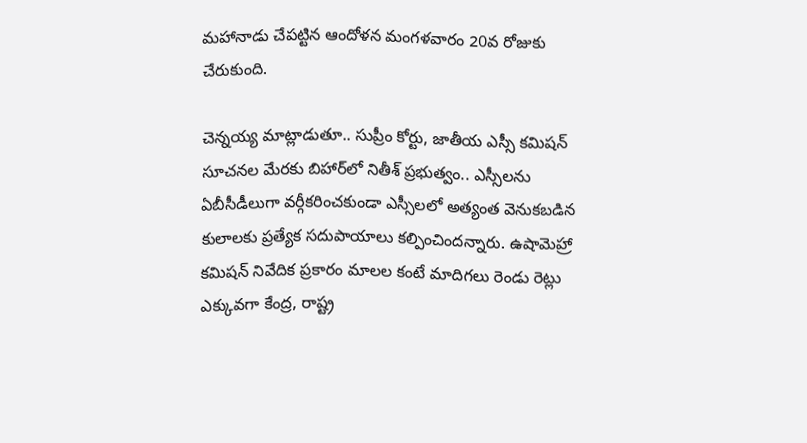మహానాడు చేపట్టిన ఆందోళన మంగళవారం 20వ రోజుకు చేరుకుంది.

చెన్నయ్య మాట్లాడుతూ.. సుప్రీం కోర్టు, జాతీయ ఎస్సీ కమిషన్ సూచనల మేరకు బిహార్‌లో నితీశ్ ప్రభుత్వం.. ఎస్సీలను ఏబీసీడీలుగా వర్గీకరించకుండా ఎస్సీలలో అత్యంత వెనుకబడిన కులాలకు ప్రత్యేక సదుపాయాలు కల్పించిందన్నారు. ఉషామెహ్రా కమిషన్ నివేదిక ప్రకారం మాలల కంటే మాదిగలు రెండు రెట్లు ఎక్కువగా కేంద్ర, రాష్ట్ర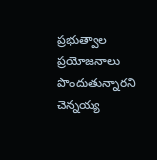ప్రభుత్వాల ప్రయోజనాలు పొందుతున్నారని చెన్నయ్య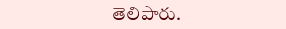తెలిపారు.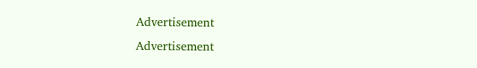Advertisement
Advertisement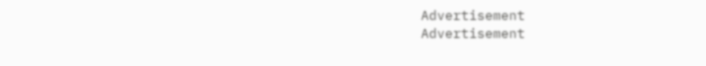Advertisement
Advertisement